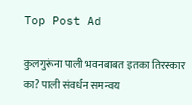Top Post Ad

कुलगुरूंना पाली भवनबाबत इतका तिरस्कार का? पाली संवर्धन समन्वय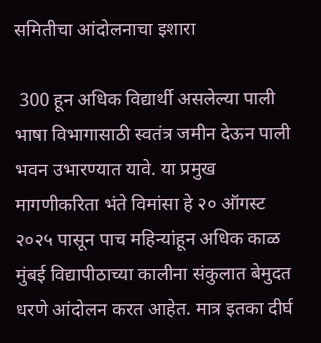समितीचा आंदोलनाचा इशारा

 300 हून अधिक विद्यार्थी असलेल्या पाली भाषा विभागासाठी स्वतंत्र जमीन देऊन पाली भवन उभारण्यात यावे. या प्रमुख मागणीकरिता भंते विमांसा हे २० ऑगस्ट २०२५ पासून पाच महिन्यांहून अधिक काळ मुंबई विद्यापीठाच्या कालीना संकुलात बेमुदत धरणे आंदोलन करत आहेत. मात्र इतका दीर्घ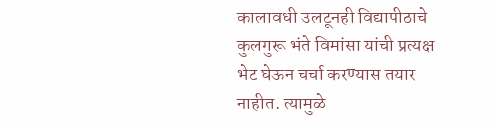कालावधी उलटूनही विद्यापीठाचे कुलगुरू भंते विमांसा यांची प्रत्यक्ष भेट घेऊन चर्चा करण्यास तयार नाहीत. त्यामुळे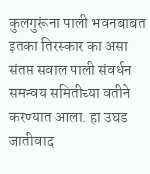कुलगुरूंना पाली भवनबाबत इतका तिरस्कार का असा संतप्त सवाल पाली संवर्धन समन्वय समितीच्या वतीने करण्यात आला. हा उघड जातीवाद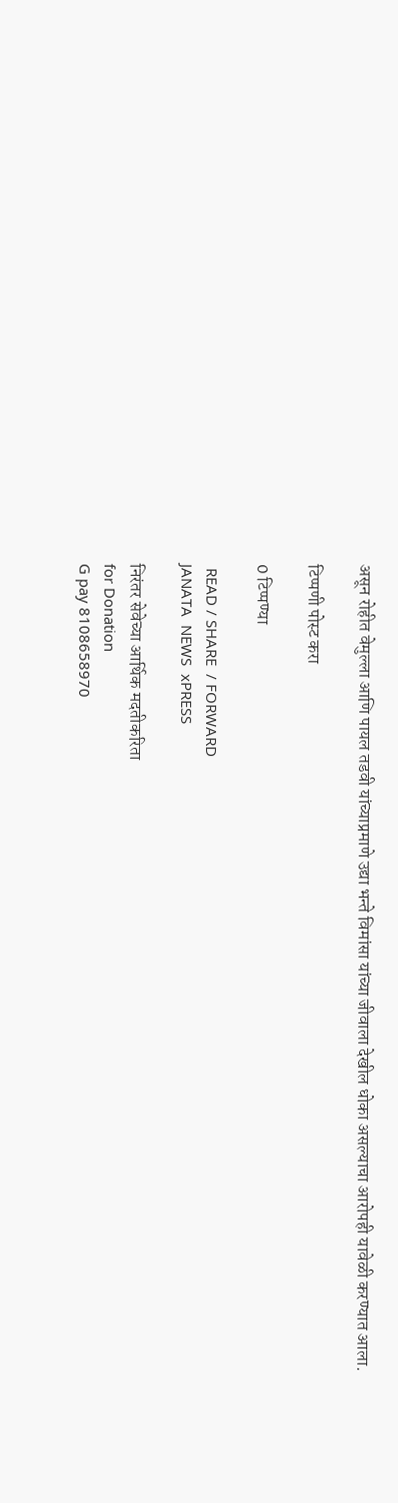असून रोहीत वेमुल्ला आणि पायल तडवी यांच्याप्रमाणे उद्या भन्ते विमांसा यांच्या जीवाला देखील धोका असल्याचा आरोपही यावेळी करण्यात आला.

टिप्पणी पोस्ट करा

0 टिप्पण्या

 READ / SHARE  / FORWARD
JANATA  NEWS  xPRESS

निरंतर सेवेच्या आर्थिक मदतीकरिता
for Donation
G pay 8108658970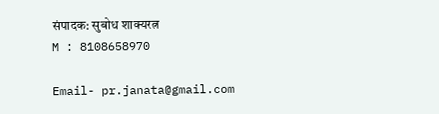संपादक: सुबोध शाक्यरत्न
M : 8108658970

Email- pr.janata@gmail.com